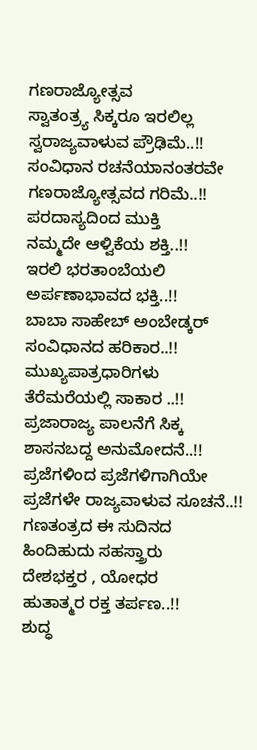ಗಣರಾಜ್ಯೋತ್ಸವ
ಸ್ವಾತಂತ್ರ್ಯ ಸಿಕ್ಕರೂ ಇರಲಿಲ್ಲ
ಸ್ವರಾಜ್ಯವಾಳುವ ಪ್ರೌಢಿಮೆ..!!
ಸಂವಿಧಾನ ರಚನೆಯಾನಂತರವೇ
ಗಣರಾಜ್ಯೋತ್ಸವದ ಗರಿಮೆ..!!
ಪರದಾಸ್ಯದಿಂದ ಮುಕ್ತಿ
ನಮ್ಮದೇ ಆಳ್ವಿಕೆಯ ಶಕ್ತಿ..!!
ಇರಲಿ ಭರತಾಂಬೆಯಲಿ
ಅರ್ಪಣಾಭಾವದ ಭಕ್ತಿ..!!
ಬಾಬಾ ಸಾಹೇಬ್ ಅಂಬೇಡ್ಕರ್
ಸಂವಿಧಾನದ ಹರಿಕಾರ..!!
ಮುಖ್ಯಪಾತ್ರಧಾರಿಗಳು
ತೆರೆಮರೆಯಲ್ಲಿ ಸಾಕಾರ ..!!
ಪ್ರಜಾರಾಜ್ಯ ಪಾಲನೆಗೆ ಸಿಕ್ಕ
ಶಾಸನಬದ್ದ ಅನುಮೋದನೆ..!!
ಪ್ರಜೆಗಳಿಂದ ಪ್ರಜೆಗಳಿಗಾಗಿಯೇ
ಪ್ರಜೆಗಳೇ ರಾಜ್ಯವಾಳುವ ಸೂಚನೆ..!!
ಗಣತಂತ್ರದ ಈ ಸುದಿನದ
ಹಿಂದಿಹುದು ಸಹಸ್ತ್ರಾರು
ದೇಶಭಕ್ತರ , ಯೋಧರ
ಹುತಾತ್ಮರ ರಕ್ತ ತರ್ಪಣ..!!
ಶುದ್ಧ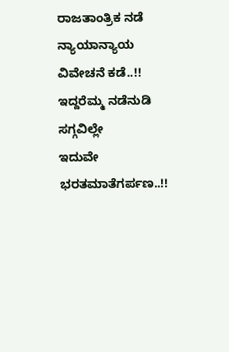ರಾಜತಾಂತ್ರಿಕ ನಡೆ
ನ್ಯಾಯಾನ್ಯಾಯ ವಿವೇಚನೆ ಕಡೆ..!!
ಇದ್ದರೆಮ್ಮ ನಡೆನುಡಿ ಸಗ್ಗವಿಲ್ಲೇ
ಇದುವೇ ಭರತಮಾತೆಗರ್ಪಣ..!!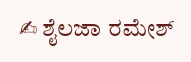✍ ಶೈಲಜಾ ರಮೇಶ್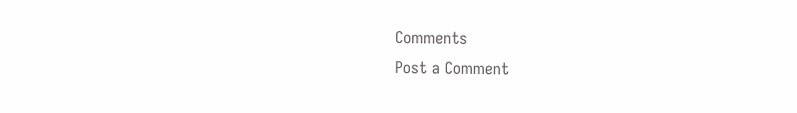Comments
Post a Comment